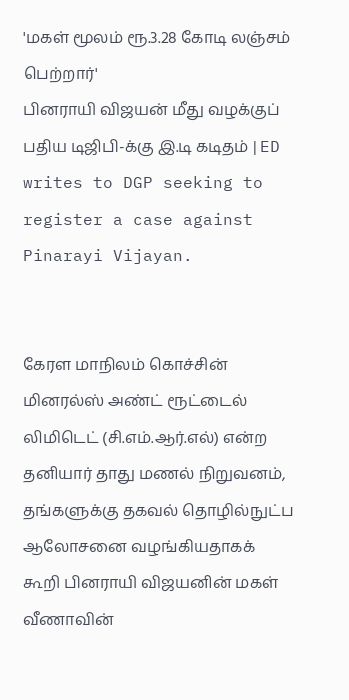'மகள் மூலம் ரூ.3.28 கோடி லஞ்சம் பெற்றார்'
பினராயி விஜயன் மீது வழக்குப் பதிய டிஜிபி-க்கு இ.டி கடிதம் | ED writes to DGP seeking to register a case against Pinarayi Vijayan.


கேரள மாநிலம் கொச்சின் மினரல்ஸ் அண்ட் ரூட்டைல் லிமிடெட் (சி.எம்.ஆர்.எல்) என்ற தனியார் தாது மணல் நிறுவனம், தங்களுக்கு தகவல் தொழில்நுட்ப ஆலோசனை வழங்கியதாகக் கூறி பினராயி விஜயனின் மகள் வீணாவின்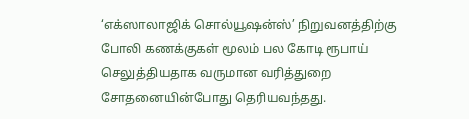‘எக்ஸாலாஜிக் சொல்யூஷன்ஸ்’ நிறுவனத்திற்கு போலி கணக்குகள் மூலம் பல கோடி ரூபாய் செலுத்தியதாக வருமான வரித்துறை சோதனையின்போது தெரியவந்தது.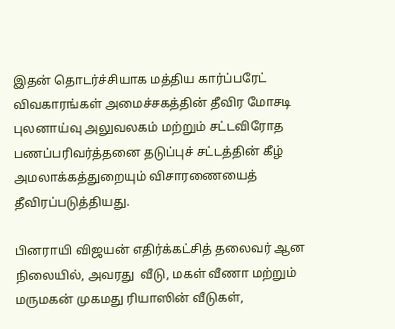இதன் தொடர்ச்சியாக மத்திய கார்ப்பரேட் விவகாரங்கள் அமைச்சகத்தின் தீவிர மோசடி புலனாய்வு அலுவலகம் மற்றும் சட்டவிரோத பணப்பரிவர்த்தனை தடுப்புச் சட்டத்தின் கீழ் அமலாக்கத்துறையும் விசாரணையைத் தீவிரப்படுத்தியது.

பினராயி விஜயன் எதிர்க்கட்சித் தலைவர் ஆன நிலையில், அவரது  வீடு, மகள் வீணா மற்றும் மருமகன் முகமது ரியாஸின் வீடுகள்,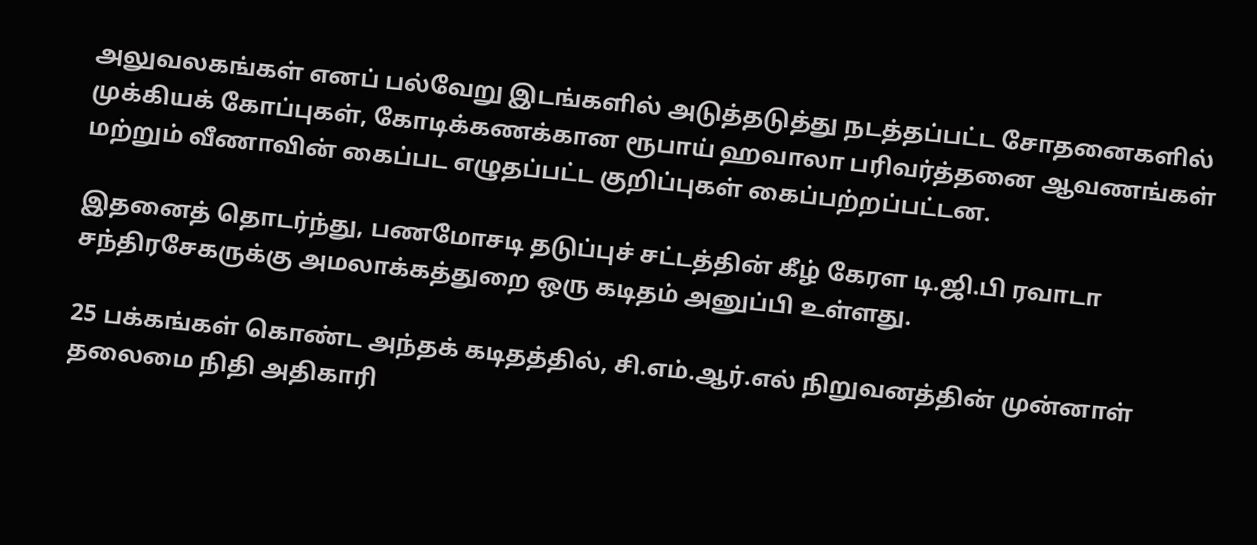அலுவலகங்கள் எனப் பல்வேறு இடங்களில் அடுத்தடுத்து நடத்தப்பட்ட சோதனைகளில் முக்கியக் கோப்புகள், கோடிக்கணக்கான ரூபாய் ஹவாலா பரிவர்த்தனை ஆவணங்கள் மற்றும் வீணாவின் கைப்பட எழுதப்பட்ட குறிப்புகள் கைப்பற்றப்பட்டன.

இதனைத் தொடர்ந்து, பணமோசடி தடுப்புச் சட்டத்தின் கீழ் கேரள டி.ஜி.பி ரவாடா சந்திரசேகருக்கு அமலாக்கத்துறை ஒரு கடிதம் அனுப்பி உள்ளது.

25 பக்கங்கள் கொண்ட அந்தக் கடிதத்தில், சி.எம்.ஆர்.எல் நிறுவனத்தின் முன்னாள் தலைமை நிதி அதிகாரி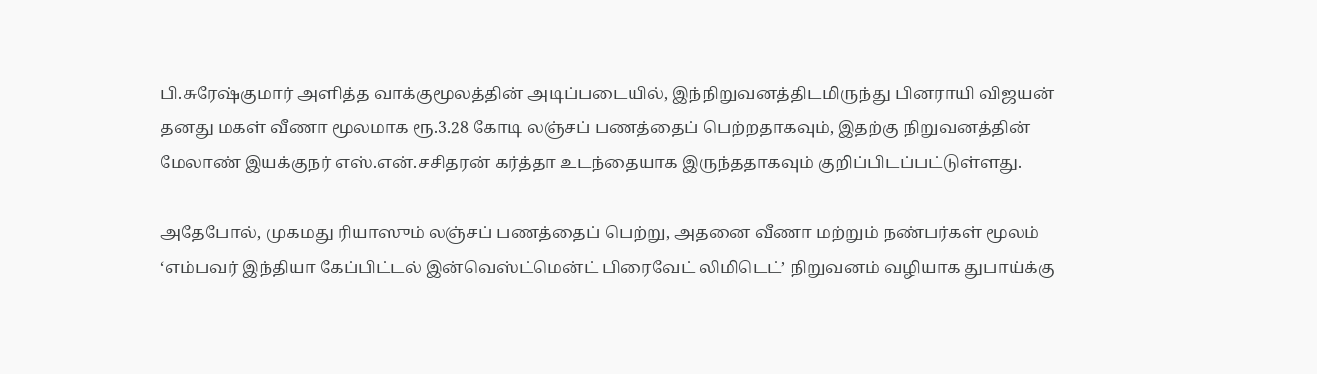பி.சுரேஷ்குமார் அளித்த வாக்குமூலத்தின் அடிப்படையில், இந்நிறுவனத்திடமிருந்து பினராயி விஜயன் தனது மகள் வீணா மூலமாக ரூ.3.28 கோடி லஞ்சப் பணத்தைப் பெற்றதாகவும், இதற்கு நிறுவனத்தின் மேலாண் இயக்குநர் எஸ்.என்.சசிதரன் கர்த்தா உடந்தையாக இருந்ததாகவும் குறிப்பிடப்பட்டுள்ளது.

அதேபோல், முகமது ரியாஸும் லஞ்சப் பணத்தைப் பெற்று, அதனை வீணா மற்றும் நண்பர்கள் மூலம் ‘எம்பவர் இந்தியா கேப்பிட்டல் இன்வெஸ்ட்மென்ட் பிரைவேட் லிமிடெட்’ நிறுவனம் வழியாக துபாய்க்கு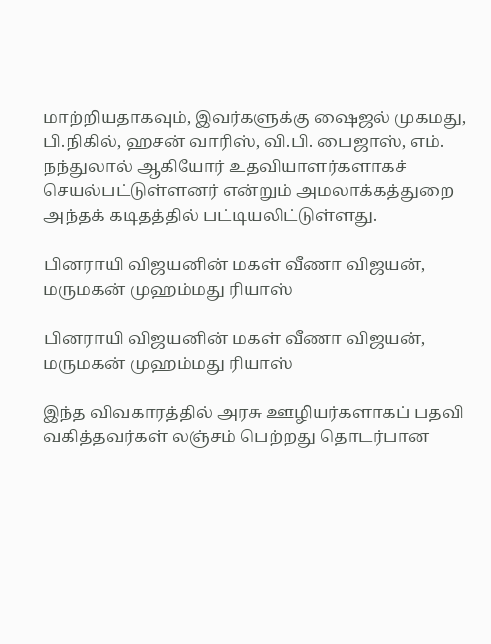மாற்றியதாகவும், இவர்களுக்கு ஷைஜல் முகமது, பி.நிகில், ஹசன் வாரிஸ், வி.பி. பைஜாஸ், எம். நந்துலால் ஆகியோர் உதவியாளர்களாகச் செயல்பட்டுள்ளனர் என்றும் அமலாக்கத்துறை அந்தக் கடிதத்தில் பட்டியலிட்டுள்ளது.

பினராயி விஜயனின் மகள் வீணா விஜயன், மருமகன் முஹம்மது ரியாஸ்

பினராயி விஜயனின் மகள் வீணா விஜயன், மருமகன் முஹம்மது ரியாஸ்

இந்த விவகாரத்தில் அரசு ஊழியர்களாகப் பதவி வகித்தவர்கள் லஞ்சம் பெற்றது தொடர்பான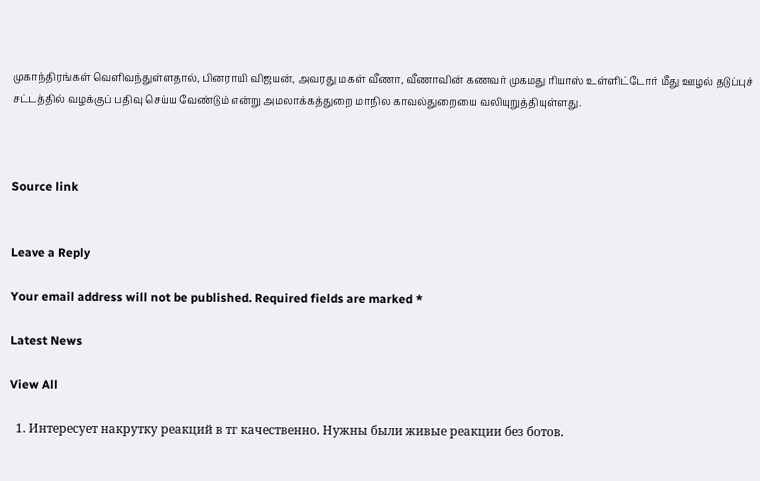முகாந்திரங்கள் வெளிவந்துள்ளதால், பினராயி விஜயன், அவரது மகள் வீணா, வீணாவின் கணவர் முகமது ரியாஸ் உள்ளிட்டோர் மீது ஊழல் தடுப்புச் சட்டத்தில் வழக்குப் பதிவு செய்ய வேண்டும் என்று அமலாக்கத்துறை மாநில காவல்துறையை வலியுறுத்தியுள்ளது.



Source link


Leave a Reply

Your email address will not be published. Required fields are marked *

Latest News

View All

  1. Интересует накрутку реакций в тг качественно. Нужны были живые реакции без ботов.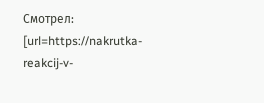Смотрел: [url=https://nakrutka-reakcij-v-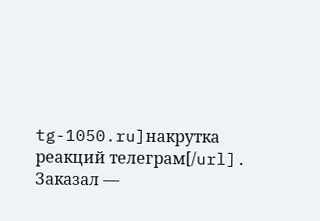tg-1050.ru]накрутка реакций телеграм[/url]. Заказал —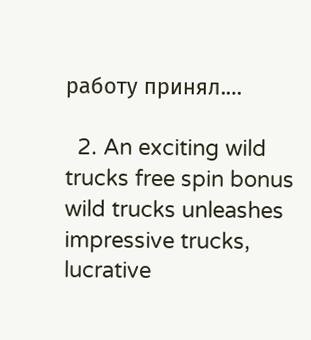работу принял.…

  2. An exciting wild trucks free spin bonus wild trucks unleashes impressive trucks, lucrative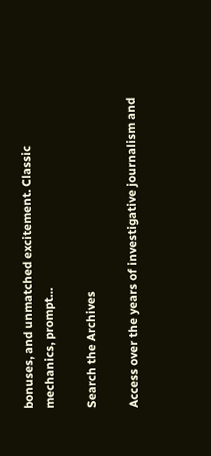bonuses, and unmatched excitement. Classic mechanics, prompt…

Search the Archives

Access over the years of investigative journalism and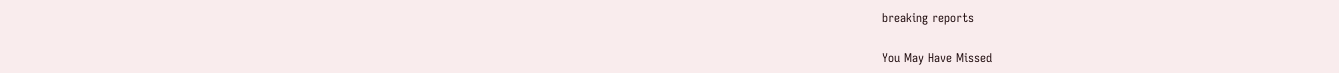breaking reports

You May Have Missed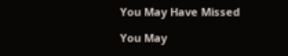You May Have Missed

You May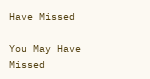Have Missed

You May Have Missed